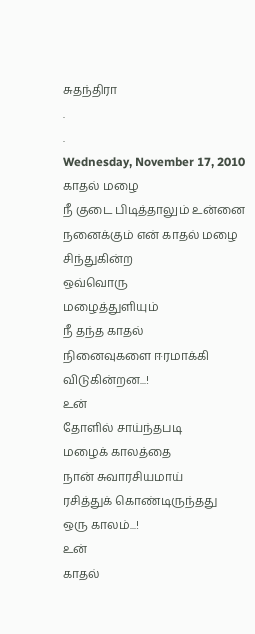சுதந்திரா
.
.
Wednesday, November 17, 2010
காதல் மழை
நீ குடை பிடித்தாலும் உன்னை நனைக்கும் என் காதல் மழை
சிந்துகின்ற
ஒவ்வொரு
மழைத்துளியும்
நீ தந்த காதல்
நினைவுகளை ஈரமாக்கி
விடுகின்றன...!
உன்
தோளில் சாய்ந்தபடி
மழைக் காலத்தை
நான் சுவாரசியமாய்
ரசித்துக் கொண்டிருந்தது
ஒரு காலம்...!
உன்
காதல்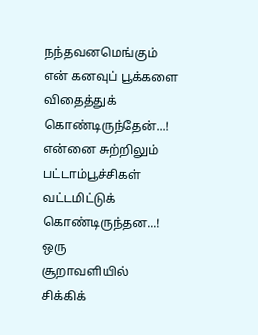நந்தவனமெங்கும்
என் கனவுப் பூக்களை
விதைத்துக்
கொண்டிருந்தேன்...!
என்னை சுற்றிலும்
பட்டாம்பூச்சிகள்
வட்டமிட்டுக்
கொண்டிருந்தன...!
ஒரு
சூறாவளியில்
சிக்கிக்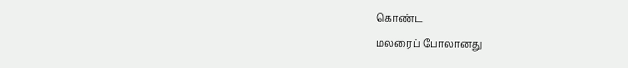கொண்ட
மலரைப் போலானது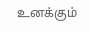உனக்கும்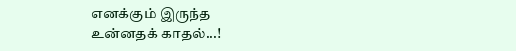எனக்கும் இருந்த
உன்னதக் காதல்...!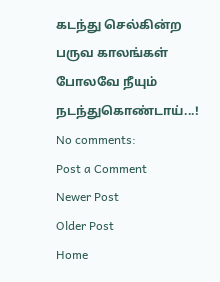கடந்து செல்கின்ற
பருவ காலங்கள்
போலவே நீயும்
நடந்துகொண்டாய்...!
No comments:
Post a Comment
Newer Post
Older Post
Home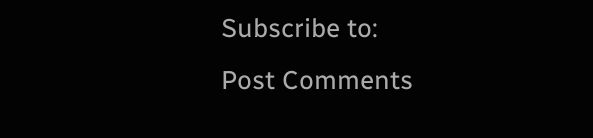Subscribe to:
Post Comments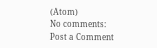(Atom)
No comments:
Post a Comment